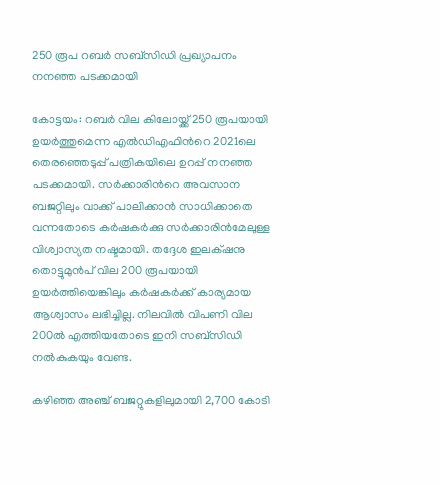250 രൂപ റബര്‍ സബ്‌സിഡി പ്രഖ്യാപനം നനഞ്ഞ പടക്കമായി

കോട്ടയം: റബര്‍ വില കിലോയ്ക്ക് 250 രൂപയായി ഉയര്‍ത്തുമെന്ന എല്‍ഡിഎഫിന്‍റെ 2021ലെ തെരഞ്ഞെടുപ്പ് പത്രികയിലെ ഉറപ്പ് നനഞ്ഞ പടക്കമായി. സര്‍ക്കാരിന്‍റെ അവസാന ബജറ്റിലും വാക്ക് പാലിക്കാന്‍ സാധിക്കാതെ വന്നതോടെ കര്‍ഷകർക്കു സര്‍ക്കാരിൻമേലുള്ള വിശ്വാസ്യത നഷ്ടമായി. തദ്ദേശ ഇലക്‌ഷനു തൊട്ടുമുന്‍പ് വില 200 രൂപയായി ഉയര്‍ത്തിയെങ്കിലും കര്‍ഷകര്‍ക്ക് കാര്യമായ ആശ്വാസം ലഭിച്ചില്ല. നിലവില്‍ വിപണി വില 200ല്‍ എത്തിയതോടെ ഇനി സബ്‌സിഡി നല്‍കുകയും വേണ്ട.

കഴിഞ്ഞ അഞ്ച് ബജറ്റുകളിലുമായി 2,700 കോടി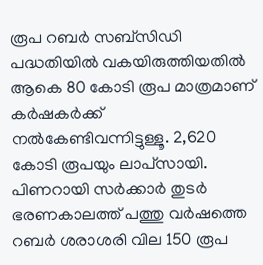രൂപ റബര്‍ സബ്‌സിഡി പദ്ധതിയില്‍ വകയിരുത്തിയതില്‍ ആകെ 80 കോടി രൂപ മാത്രമാണ് കര്‍ഷകര്‍ക്ക് നല്‍കേണ്ടിവന്നിട്ടുള്ളൂ. 2,620 കോടി രൂപയും ലാപ്‌സായി. പിണറായി സര്‍ക്കാര്‍ തുടര്‍ ഭരണകാലത്ത് പത്തു വര്‍ഷത്തെ റബര്‍ ശരാശരി വില 150 രൂപ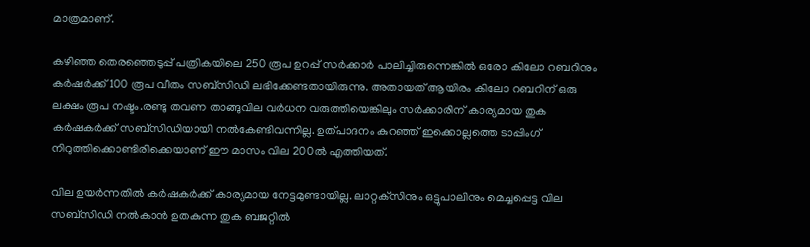മാത്രമാണ്.

കഴിഞ്ഞ തെരഞ്ഞെടുപ്പ് പത്രികയിലെ 250 രൂപ ഉറപ്പ് സര്‍ക്കാര്‍ പാലിച്ചിരുന്നെങ്കില്‍ ഒരോ കിലോ റബറിനും കര്‍ഷര്‍ക്ക് 100 രൂപ വീതം സബ്‌സിഡി ലഭിക്കേണ്ടതായിരുന്നു. അതായത് ആയിരം കിലോ റബറിന് ഒരു ലക്ഷം രൂപ നഷ്ടം.രണ്ടു തവണ താങ്ങുവില വര്‍ധന വരുത്തിയെങ്കിലും സര്‍ക്കാരിന് കാര്യമായ തുക കര്‍ഷകര്‍ക്ക് സബ്‌സിഡിയായി നല്‍കേണ്ടിവന്നില്ല. ഉത്പാദനം കുറഞ്ഞ് ഇക്കൊല്ലത്തെ ടാപ്പിംഗ് നിറുത്തിക്കൊണ്ടിരിക്കെയാണ് ഈ മാസം വില 200ല്‍ എത്തിയത്.

വില ഉയര്‍ന്നതില്‍ കര്‍ഷകര്‍ക്ക് കാര്യമായ നേട്ടമുണ്ടായില്ല. ലാറ്റക്‌സിനും ഒട്ടുപാലിനും മെച്ചപ്പെട്ട വില സബ്‌സിഡി നല്‍കാന്‍ ഉതകുന്ന തുക ബജറ്റില്‍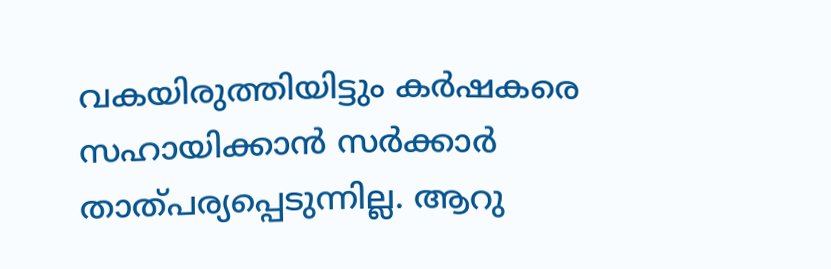വകയിരുത്തിയിട്ടും കര്‍ഷകരെ സഹായിക്കാന്‍ സര്‍ക്കാര്‍ താത്പര്യപ്പെടുന്നില്ല. ആറു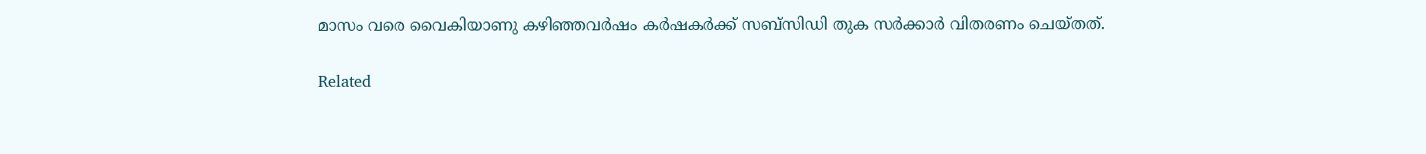മാസം വരെ വൈകിയാണു കഴിഞ്ഞവര്‍ഷം കര്‍ഷകര്‍ക്ക് സബ്‌സിഡി തുക സര്‍ക്കാര്‍ വിതരണം ചെയ്തത്.

Related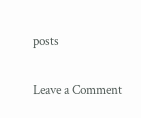posts

Leave a Comment